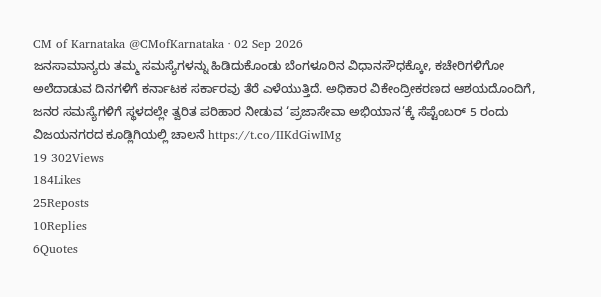CM of Karnataka @CMofKarnataka · 02 Sep 2026
ಜನಸಾಮಾನ್ಯರು ತಮ್ಮ ಸಮಸ್ಯೆಗಳನ್ನು ಹಿಡಿದುಕೊಂಡು ಬೆಂಗಳೂರಿನ ವಿಧಾನಸೌಧಕ್ಕೋ, ಕಚೇರಿಗಳಿಗೋ ಅಲೆದಾಡುವ ದಿನಗಳಿಗೆ ಕರ್ನಾಟಕ ಸರ್ಕಾರವು ತೆರೆ ಎಳೆಯುತ್ತಿದೆ. ಅಧಿಕಾರ ವಿಕೇಂದ್ರೀಕರಣದ ಆಶಯದೊಂದಿಗೆ, ಜನರ ಸಮಸ್ಯೆಗಳಿಗೆ ಸ್ಥಳದಲ್ಲೇ ತ್ವರಿತ ಪರಿಹಾರ ನೀಡುವ ‘ಪ್ರಜಾಸೇವಾ ಅಭಿಯಾನ’ಕ್ಕೆ ಸೆಪ್ಟೆಂಬರ್ 5 ರಂದು ವಿಜಯನಗರದ ಕೂಡ್ಲಿಗಿಯಲ್ಲಿ ಚಾಲನೆ https://t.co/IIKdGiwIMg
19 302Views
184Likes
25Reposts
10Replies
6Quotes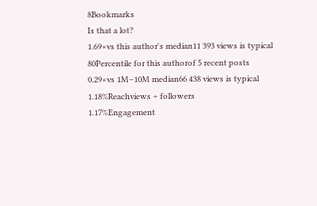8Bookmarks
Is that a lot?
1.69×vs this author's median11 393 views is typical
80Percentile for this authorof 5 recent posts
0.29×vs 1M–10M median66 438 views is typical
1.18%Reachviews ÷ followers
1.17%Engagement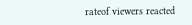rateof viewers reacted